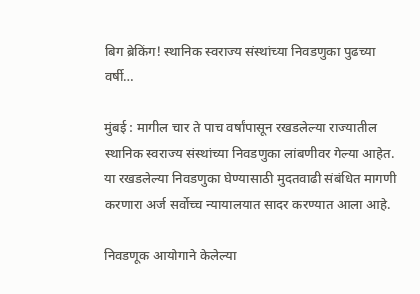बिग ब्रेकिंग! स्थानिक स्वराज्य संस्थांच्या निवडणुका पुढच्या वर्षी…

मुंबई : मागील चार ते पाच वर्षांपासून रखडलेल्या राज्यातील स्थानिक स्वराज्य संस्थांच्या निवडणुका लांबणीवर गेल्या आहेत. या रखडलेल्या निवडणुका घेण्यासाठी मुदतवाढी संबंधित मागणी करणारा अर्ज सर्वोच्च न्यायालयात सादर करण्यात आला आहे.

निवडणूक आयोगाने केलेल्या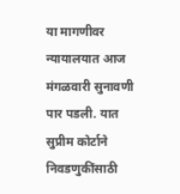या मागणीवर न्यायालयात आज मंगळवारी सुनावणी पार पडली. यात सुप्रीम कोर्टाने निवडणुकींसाठी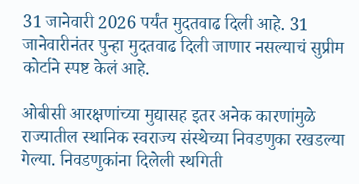31 जानेवारी 2026 पर्यंत मुदतवाढ दिली आहे. 31 जानेवारीनंतर पुन्हा मुदतवाढ दिली जाणार नसल्याचं सुप्रीम कोर्टाने स्पष्ट केलं आहे.

ओबीसी आरक्षणांच्या मुद्यासह इतर अनेक कारणांमुळे राज्यातील स्थानिक स्वराज्य संस्थेच्या निवडणुका रखडल्या गेल्या. निवडणुकांना दिलेली स्थगिती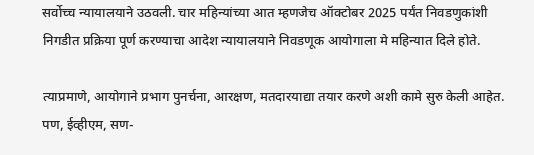सर्वोच्च न्यायालयाने उठवली. चार महिन्यांच्या आत म्हणजेच ऑक्टोबर 2025 पर्यंत निवडणुकांशी निगडीत प्रक्रिया पूर्ण करण्याचा आदेश न्यायालयाने निवडणूक आयोगाला मे महिन्यात दिले होते.

त्याप्रमाणे, आयोगाने प्रभाग पुनर्चना, आरक्षण, मतदारयाद्या तयार करणे अशी कामे सुरु केली आहेत. पण, ईव्हीएम, सण-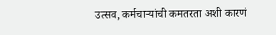उत्सव, कर्मचाऱ्यांची कमतरता अशी कारणं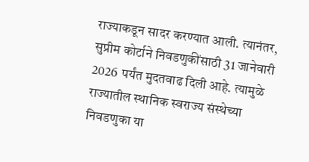राज्याकडून सादर करण्यात आली. त्यानंतर, सुप्रीम कोर्टाने निवडणुकींसाठी 31 जानेवारी 2026 पर्यंत मुदतवाढ दिली आहे. त्यामुळे राज्यातील स्थानिक स्वराज्य संस्थेच्या निवडणुका या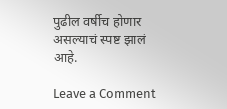पुढील वर्षीच होणार असल्याचं स्पष्ट झालं आहे.

Leave a Comment